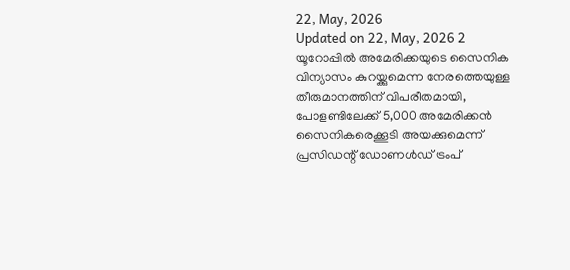22, May, 2026
Updated on 22, May, 2026 2
യൂറോപ്പിൽ അമേരിക്കയുടെ സൈനിക വിന്യാസം കുറയ്ക്കുമെന്ന നേരത്തെയുള്ള തീരുമാനത്തിന് വിപരീതമായി, പോളണ്ടിലേക്ക് 5,000 അമേരിക്കൻ സൈനികരെക്കൂടി അയക്കുമെന്ന് പ്രസിഡന്റ് ഡോണൾഡ് ട്രംപ്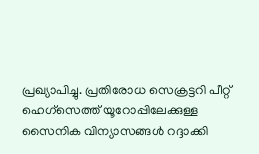പ്രഖ്യാപിച്ചു. പ്രതിരോധ സെക്രട്ടറി പീറ്റ് ഹെഗ്സെത്ത് യൂറോപ്പിലേക്കുള്ള സൈനിക വിന്യാസങ്ങൾ റദ്ദാക്കി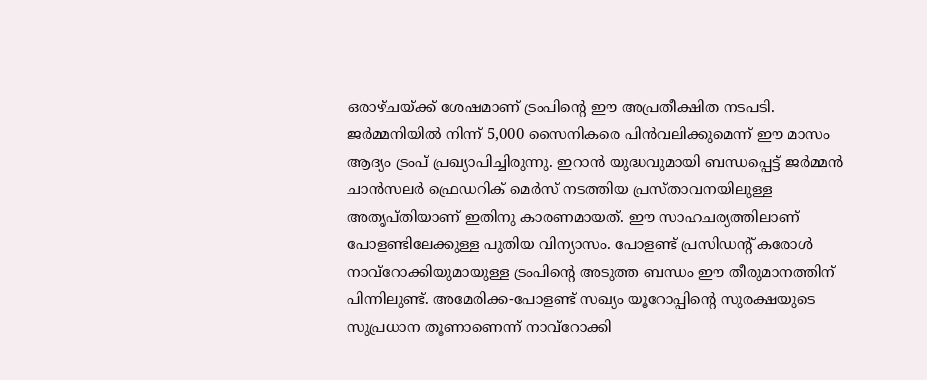ഒരാഴ്ചയ്ക്ക് ശേഷമാണ് ട്രംപിന്റെ ഈ അപ്രതീക്ഷിത നടപടി.
ജർമ്മനിയിൽ നിന്ന് 5,000 സൈനികരെ പിൻവലിക്കുമെന്ന് ഈ മാസം ആദ്യം ട്രംപ് പ്രഖ്യാപിച്ചിരുന്നു. ഇറാൻ യുദ്ധവുമായി ബന്ധപ്പെട്ട് ജർമ്മൻ ചാൻസലർ ഫ്രെഡറിക് മെർസ് നടത്തിയ പ്രസ്താവനയിലുള്ള അതൃപ്തിയാണ് ഇതിനു കാരണമായത്. ഈ സാഹചര്യത്തിലാണ് പോളണ്ടിലേക്കുള്ള പുതിയ വിന്യാസം. പോളണ്ട് പ്രസിഡന്റ് കരോൾ നാവ്റോക്കിയുമായുള്ള ട്രംപിന്റെ അടുത്ത ബന്ധം ഈ തീരുമാനത്തിന് പിന്നിലുണ്ട്. അമേരിക്ക-പോളണ്ട് സഖ്യം യൂറോപ്പിന്റെ സുരക്ഷയുടെ സുപ്രധാന തൂണാണെന്ന് നാവ്റോക്കി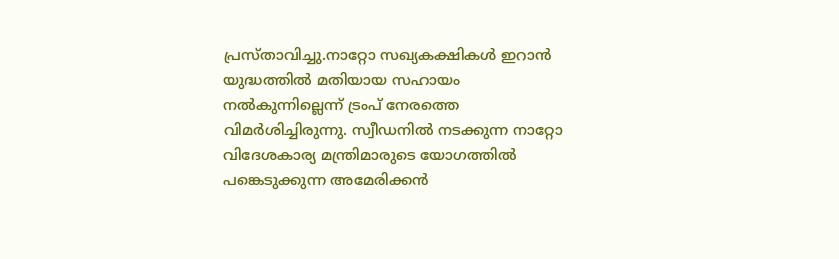പ്രസ്താവിച്ചു.നാറ്റോ സഖ്യകക്ഷികൾ ഇറാൻ യുദ്ധത്തിൽ മതിയായ സഹായം നൽകുന്നില്ലെന്ന് ട്രംപ് നേരത്തെ വിമർശിച്ചിരുന്നു. സ്വീഡനിൽ നടക്കുന്ന നാറ്റോ വിദേശകാര്യ മന്ത്രിമാരുടെ യോഗത്തിൽ പങ്കെടുക്കുന്ന അമേരിക്കൻ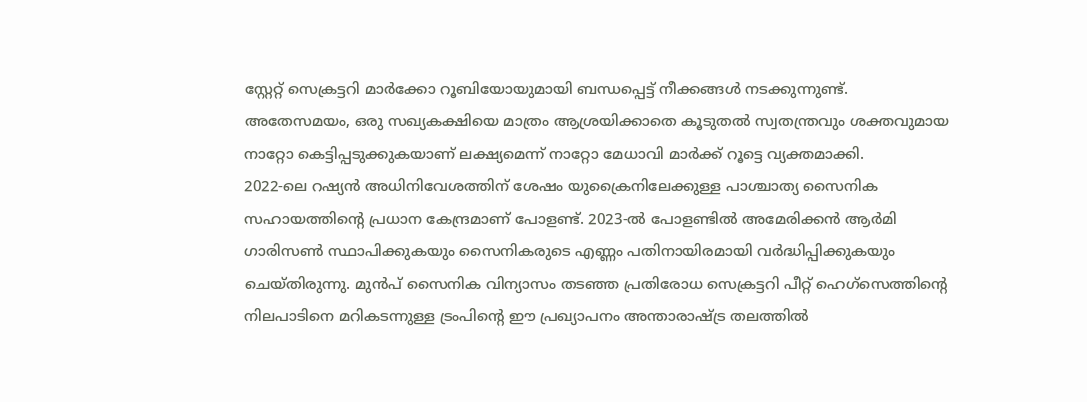സ്റ്റേറ്റ് സെക്രട്ടറി മാർക്കോ റൂബിയോയുമായി ബന്ധപ്പെട്ട് നീക്കങ്ങൾ നടക്കുന്നുണ്ട്. അതേസമയം, ഒരു സഖ്യകക്ഷിയെ മാത്രം ആശ്രയിക്കാതെ കൂടുതൽ സ്വതന്ത്രവും ശക്തവുമായ നാറ്റോ കെട്ടിപ്പടുക്കുകയാണ് ലക്ഷ്യമെന്ന് നാറ്റോ മേധാവി മാർക്ക് റൂട്ടെ വ്യക്തമാക്കി.
2022-ലെ റഷ്യൻ അധിനിവേശത്തിന് ശേഷം യുക്രൈനിലേക്കുള്ള പാശ്ചാത്യ സൈനിക സഹായത്തിന്റെ പ്രധാന കേന്ദ്രമാണ് പോളണ്ട്. 2023-ൽ പോളണ്ടിൽ അമേരിക്കൻ ആർമി ഗാരിസൺ സ്ഥാപിക്കുകയും സൈനികരുടെ എണ്ണം പതിനായിരമായി വർദ്ധിപ്പിക്കുകയും ചെയ്തിരുന്നു. മുൻപ് സൈനിക വിന്യാസം തടഞ്ഞ പ്രതിരോധ സെക്രട്ടറി പീറ്റ് ഹെഗ്സെത്തിന്റെ നിലപാടിനെ മറികടന്നുള്ള ട്രംപിന്റെ ഈ പ്രഖ്യാപനം അന്താരാഷ്ട്ര തലത്തിൽ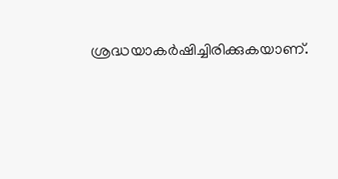ശ്രദ്ധയാകർഷിച്ചിരിക്കുകയാണ്.